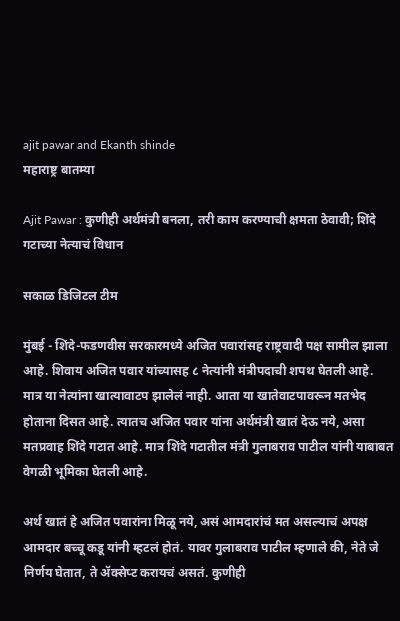ajit pawar and Ekanth shinde
महाराष्ट्र बातम्या

Ajit Pawar : कुणीही अर्थमंत्री बनला, तरी काम करण्याची क्षमता ठेवावी; शिंदे गटाच्या नेत्याचं विधान

सकाळ डिजिटल टीम

मुंबई - शिंदे-फडणवीस सरकारमध्ये अजित पवारांसह राष्ट्रवादी पक्ष सामील झाला आहे. शिवाय अजित पवार यांच्यासह ८ नेत्यांनी मंत्रीपदाची शपथ घेतली आहे. मात्र या नेत्यांना खात्यावाटप झालेलं नाही. आता या खातेवाटपावरून मतभेद होताना दिसत आहे. त्यातच अजित पवार यांना अर्थमंत्री खातं देऊ नये, असा मतप्रवाह शिंदे गटात आहे. मात्र शिंदे गटातील मंत्री गुलाबराव पाटील यांनी याबाबत वेगळी भूमिका घेतली आहे.

अर्थ खातं हे अजित पवारांना मिळू नये, असं आमदारांचं मत असल्याचं अपक्ष आमदार बच्चू कडू यांनी म्हटलं होतं. यावर गुलाबराव पाटील म्हणाले की, नेते जे निर्णय घेतात, ते ॲक्सेप्ट करायचं असतं. कुणीही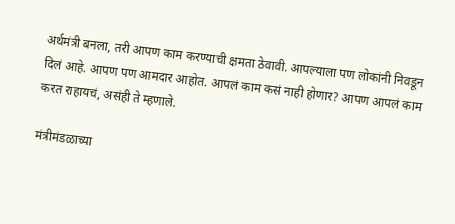अर्थमंत्री बनला, तरी आपण काम करण्याची क्षमता ठेवावी. आपल्याला पण लोकांनी निवडून दिलं आहे. आपण पण आमदार आहोत. आपलं काम कसं नाही होणार? आपण आपलं काम करत राहायचं, असंही ते म्हणाले.

मंत्रीमंडळाच्या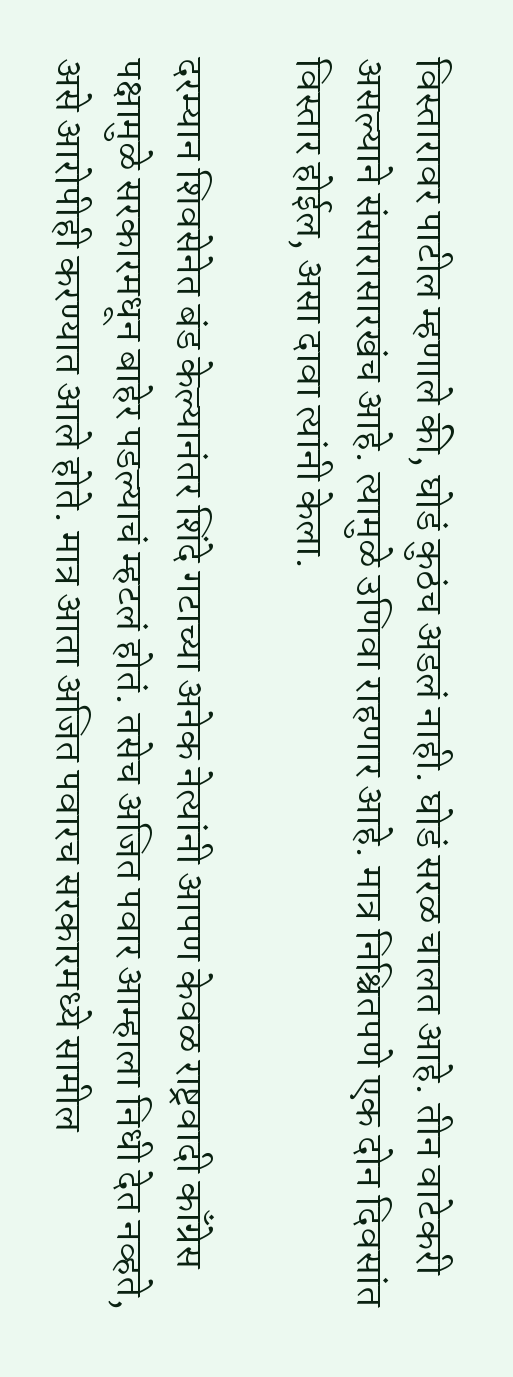विस्तारावर पाटील म्हणाले की, घोडं कुठंच अडलं नाही. घोडं सरळ चालत आहे. तीन वाटेकरी असल्याने संसारासारखंच आहे. त्यामुळे उणिवा राहणार आहे. मात्र निश्चितपणे एक दोन दिवसांत विस्तार होईल, असा दावा त्यांनी केला.

दरम्यान शिवसेनेत बंड केल्यानंतर शिंदे गटाच्या अनेक नेत्यांनी आपण केवळ राष्ट्रवादी काँग्रेस पक्षामुळे सरकारमधून बाहेर पडल्याचं म्हटलं होतं. तसेच अजित पवार आम्हाला निधी देत नव्हते, असे आरोपीही करण्यात आले होते. मात्र आता अजित पवारच सरकारमध्ये सामील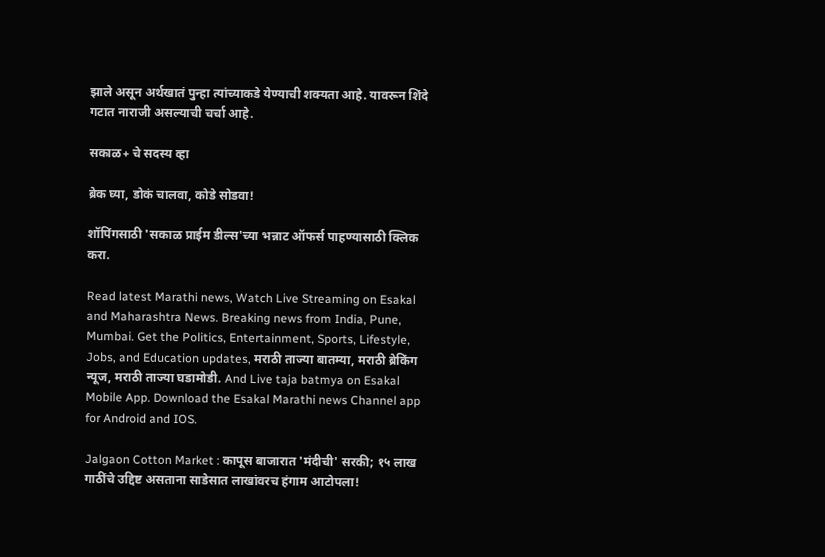झाले असून अर्थखातं पुन्हा त्यांच्याकडे येण्याची शक्यता आहे. यावरून शिंदे गटात नाराजी असल्याची चर्चा आहे.

सकाळ+ चे सदस्य व्हा

ब्रेक घ्या, डोकं चालवा, कोडे सोडवा!

शॉपिंगसाठी 'सकाळ प्राईम डील्स'च्या भन्नाट ऑफर्स पाहण्यासाठी क्लिक करा.

Read latest Marathi news, Watch Live Streaming on Esakal and Maharashtra News. Breaking news from India, Pune, Mumbai. Get the Politics, Entertainment, Sports, Lifestyle, Jobs, and Education updates, मराठी ताज्या बातम्या, मराठी ब्रेकिंग न्यूज, मराठी ताज्या घडामोडी. And Live taja batmya on Esakal Mobile App. Download the Esakal Marathi news Channel app for Android and IOS.

Jalgaon Cotton Market : कापूस बाजारात 'मंदीची' सरकी; १५ लाख गाठींचे उद्दिष्ट असताना साडेसात लाखांवरच हंगाम आटोपला!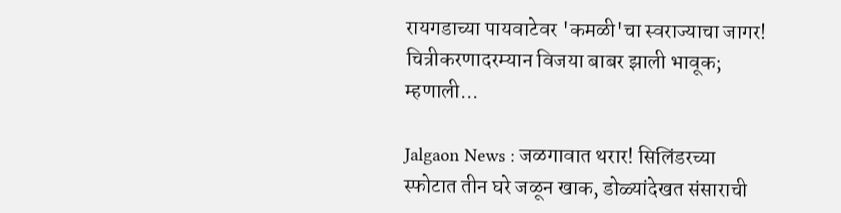रायगडाच्या पायवाटेवर 'कमळी'चा स्वराज्याचा जागर! चित्रीकरणादरम्यान विजया बाबर झाली भावूक; म्हणाली...

Jalgaon News : जळगावात थरार! सिलिंडरच्या स्फोटात तीन घरे जळून खाक, डोळ्यांदेखत संसाराची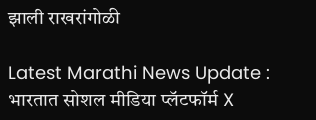झाली राखरांगोळी

Latest Marathi News Update : भारतात सोशल मीडिया प्लॅटफॉर्म X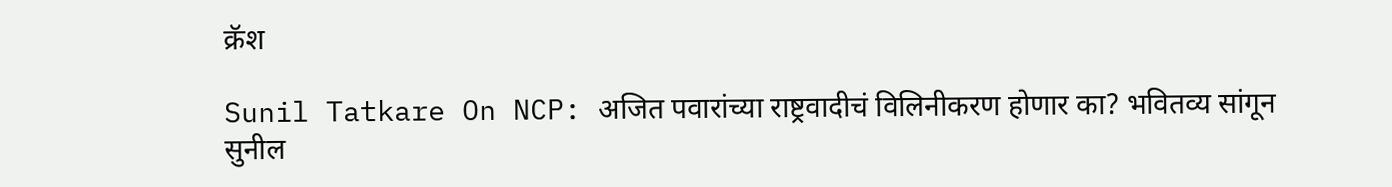क्रॅश

Sunil Tatkare On NCP: अजित पवारांच्या राष्ट्रवादीचं विलिनीकरण होणार का? भवितव्य सांगून सुनील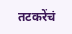तटकरेंचं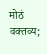मोठं वक्तव्य;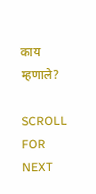काय म्हणाले?

SCROLL FOR NEXT